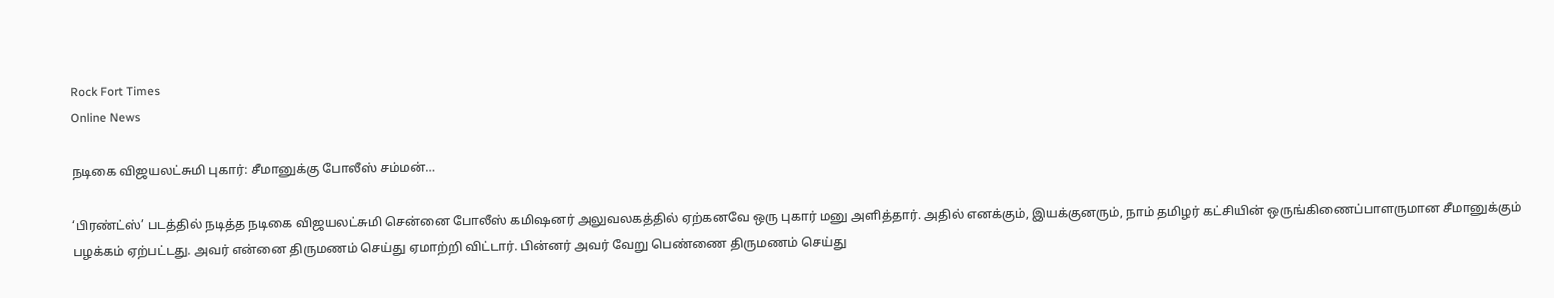Rock Fort Times
Online News

நடிகை விஜயலட்சுமி புகார்: சீமானுக்கு போலீஸ் சம்மன்…

‘பிரண்ட்ஸ்’ படத்தில் நடித்த நடிகை விஜயலட்சுமி சென்னை போலீஸ் கமிஷனர் அலுவலகத்தில் ஏற்கனவே ஒரு புகார் மனு அளித்தார். அதில் எனக்கும், இயக்குனரும், நாம் தமிழர் கட்சியின் ஒருங்கிணைப்பாளருமான சீமானுக்கும் பழக்கம் ஏற்பட்டது. அவர் என்னை திருமணம் செய்து ஏமாற்றி விட்டார். பின்னர் அவர் வேறு பெண்ணை திருமணம் செய்து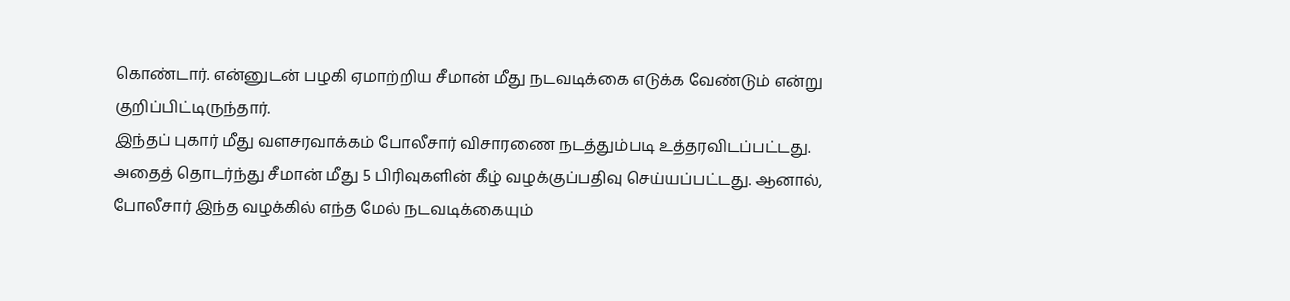கொண்டார். என்னுடன் பழகி ஏமாற்றிய சீமான் மீது நடவடிக்கை எடுக்க வேண்டும் என்று குறிப்பிட்டிருந்தார்.
இந்தப் புகார் மீது வளசரவாக்கம் போலீசார் விசாரணை நடத்தும்படி உத்தரவிடப்பட்டது. அதைத் தொடர்ந்து சீமான் மீது 5 பிரிவுகளின் கீழ் வழக்குப்பதிவு செய்யப்பட்டது. ஆனால், போலீசார் இந்த வழக்கில் எந்த மேல் நடவடிக்கையும்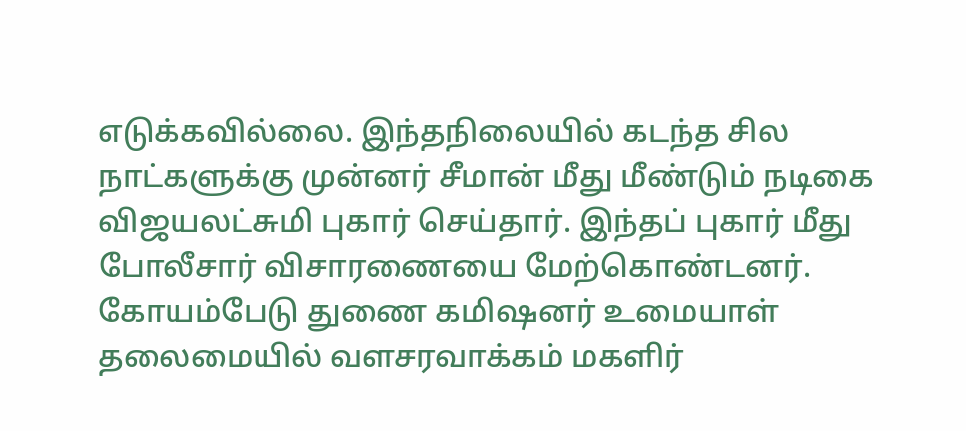எடுக்கவில்லை. இந்தநிலையில் கடந்த சில நாட்களுக்கு முன்னர் சீமான் மீது மீண்டும் நடிகை விஜயலட்சுமி புகார் செய்தார். இந்தப் புகார் மீது போலீசார் விசாரணையை மேற்கொண்டனர். கோயம்பேடு துணை கமிஷனர் உமையாள் தலைமையில் வளசரவாக்கம் மகளிர்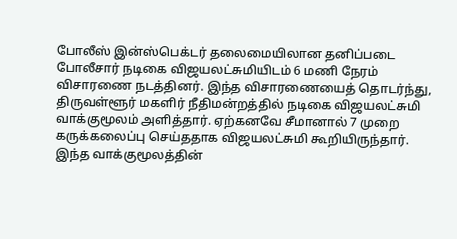போலீஸ் இன்ஸ்பெக்டர் தலைமையிலான தனிப்படை போலீசார் நடிகை விஜயலட்சுமியிடம் 6 மணி நேரம் விசாரணை நடத்தினர். இந்த விசாரணையைத் தொடர்ந்து, திருவள்ளூர் மகளிர் நீதிமன்றத்தில் நடிகை விஜயலட்சுமி வாக்குமூலம் அளித்தார். ஏற்கனவே சீமானால் 7 முறை கருக்கலைப்பு செய்ததாக விஜயலட்சுமி கூறியிருந்தார். இந்த வாக்குமூலத்தின்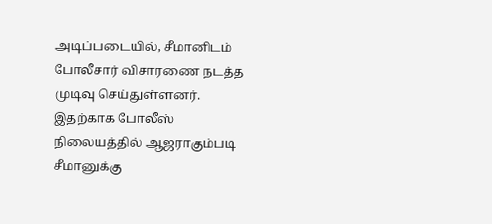அடிப்படையில், சீமானிடம் போலீசார் விசாரணை நடத்த முடிவு செய்துள்ளனர். இதற்காக போலீஸ் நிலையத்தில் ஆஜராகும்படி சீமானுக்கு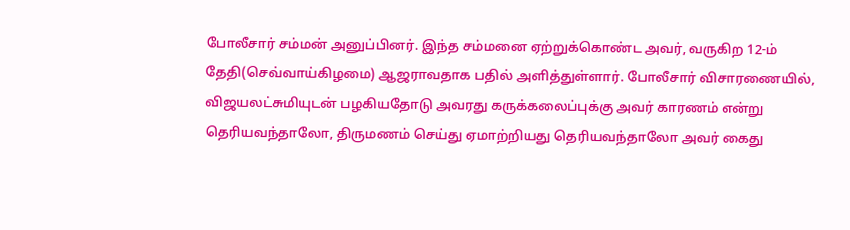போலீசார் சம்மன் அனுப்பினர். இந்த சம்மனை ஏற்றுக்கொண்ட அவர், வருகிற 12-ம் தேதி(செவ்வாய்கிழமை) ஆஜராவதாக பதில் அளித்துள்ளார். போலீசார் விசாரணையில், விஜயலட்சுமியுடன் பழகியதோடு அவரது கருக்கலைப்புக்கு அவர் காரணம் என்று தெரியவந்தாலோ, திருமணம் செய்து ஏமாற்றியது தெரியவந்தாலோ அவர் கைது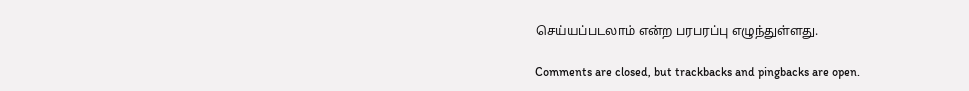செய்யப்படலாம் என்ற பரபரப்பு எழுந்துள்ளது.

Comments are closed, but trackbacks and pingbacks are open.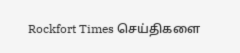Rockfort Times செய்திகளை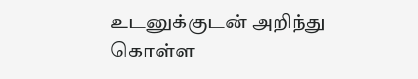உடனுக்குடன் அறிந்து கொள்ள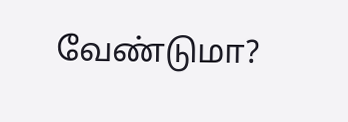வேண்டுமா?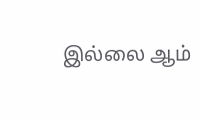இல்லை ஆம்